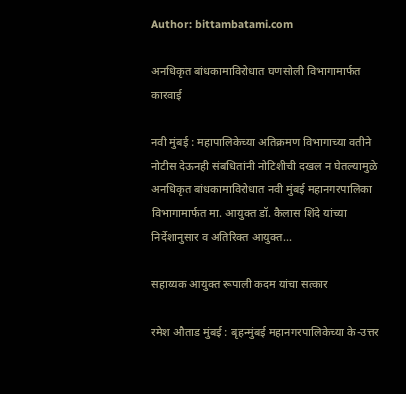Author: bittambatami.com

अनधिकृत बांधकामाविरोधात घणसोली ‍विभागामार्फत कारवाई

नवी मुंबई : महापालिकेच्या अतिक्रमण विभागाच्या वतीने नोटीस देऊनही संबधितांनी नोटिशीची दखल न घेतल्यामुळे अनधिकृत बांधकामाविरोधात नवी मुंबई महानगरपालिका विभागामार्फत मा. आयुक्त डॉ. कैलास शिंदे यांच्या निर्देशानुसार व अतिरिक्त आयुक्त…

सहाय्यक आयुक्त रूपाली कदम यांचा सत्कार

रमेश औताड मुंबई : बृहन्मुंबई महानगरपालिकेच्या के-उत्तर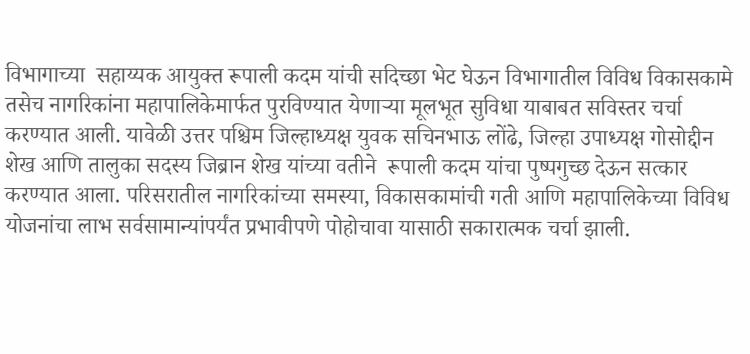विभागाच्या  सहाय्यक आयुक्त रूपाली कदम यांची सदिच्छा भेट घेऊन विभागातील विविध विकासकामे तसेच नागरिकांना महापालिकेमार्फत पुरविण्यात येणाऱ्या मूलभूत सुविधा याबाबत सविस्तर चर्चा करण्यात आली. यावेळी उत्तर पश्चिम जिल्हाध्यक्ष युवक सचिनभाऊ लोंढे, जिल्हा उपाध्यक्ष गोसोद्दीन शेख आणि तालुका सदस्य जिब्रान शेख यांच्या वतीने  रूपाली कदम यांचा पुष्पगुच्छ देऊन सत्कार करण्यात आला. परिसरातील नागरिकांच्या समस्या, विकासकामांची गती आणि महापालिकेच्या विविध योजनांचा लाभ सर्वसामान्यांपर्यंत प्रभावीपणे पोहोचावा यासाठी सकारात्मक चर्चा झाली.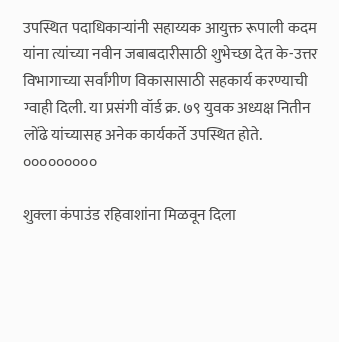उपस्थित पदाधिकाऱ्यांनी सहाय्यक आयुक्त रूपाली कदम यांना त्यांच्या नवीन जबाबदारीसाठी शुभेच्छा देत के-उत्तर विभागाच्या सर्वांगीण विकासासाठी सहकार्य करण्याची ग्वाही दिली. या प्रसंगी वॉर्ड क्र. ७९ युवक अध्यक्ष नितीन लोंढे यांच्यासह अनेक कार्यकर्ते उपस्थित होते. ०००००००००

शुक्ला कंपाउंड रहिवाशांना मिळवून दिला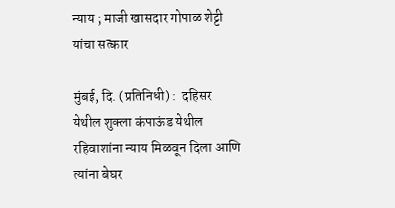न्याय ; माजी खासदार गोपाळ शेट्टी यांचा सत्कार

मुंबई, दि. (प्रतिनिधी) :  दहिसर येथील शुक्ला कंपाऊंड येथील रहिवाशांना न्याय मिळवून दिला आणि त्यांना बेघर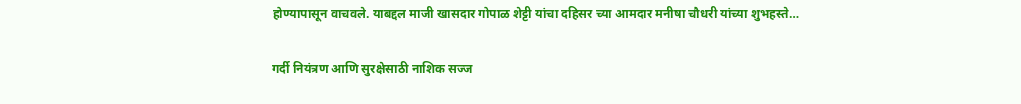होण्यापासून वाचवले. याबद्दल माजी खासदार गोपाळ शेट्टी यांचा दहिसर च्या आमदार मनीषा चौधरी यांच्या शुभहस्ते…

गर्दी नियंत्रण आणि सुरक्षेसाठी नाशिक सज्ज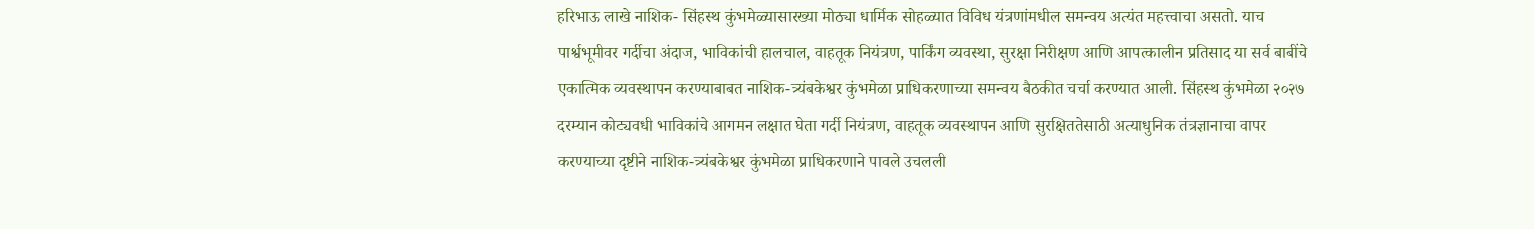हरिभाऊ लाखे नाशिक- सिंहस्थ कुंभमेळ्यासारख्या मोठ्या धार्मिक सोहळ्यात विविध यंत्रणांमधील समन्वय अत्यंत महत्त्वाचा असतो. याच पार्श्वभूमीवर गर्दीचा अंदाज, भाविकांची हालचाल, वाहतूक नियंत्रण, पार्किंग व्यवस्था, सुरक्षा निरीक्षण आणि आपत्कालीन प्रतिसाद या सर्व बाबींचे एकात्मिक व्यवस्थापन करण्याबाबत नाशिक-त्र्यंबकेश्वर कुंभमेळा प्राधिकरणाच्या समन्वय बैठकीत चर्चा करण्यात आली. सिंहस्थ कुंभमेळा २०२७ दरम्यान कोट्यवधी भाविकांचे आगमन लक्षात घेता गर्दी नियंत्रण, वाहतूक व्यवस्थापन आणि सुरक्षिततेसाठी अत्याधुनिक तंत्रज्ञानाचा वापर करण्याच्या दृष्टीने नाशिक-त्र्यंबकेश्वर कुंभमेळा प्राधिकरणाने पावले उचलली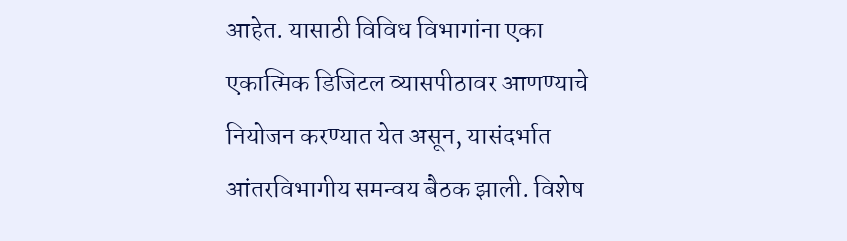आहेत. यासाठी विविध विभागांना एका एकात्मिक डिजिटल व्यासपीठावर आणण्याचे नियोजन करण्यात येत असून, यासंदर्भात आंतरविभागीय समन्वय बैठक झाली. विशेष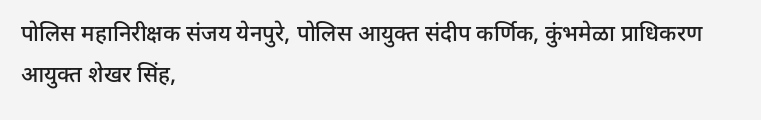पोलिस महानिरीक्षक संजय येनपुरे, पोलिस आयुक्त संदीप कर्णिक, कुंभमेळा प्राधिकरण आयुक्त शेखर सिंह,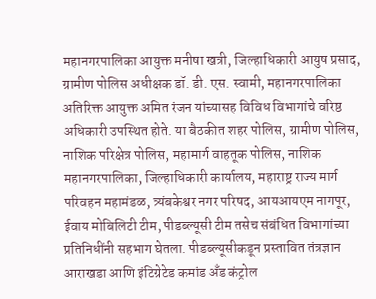महानगरपालिका आयुक्त मनीषा खत्री, जिल्हाधिकारी आयुष प्रसाद, ग्रामीण पोलिस अधीक्षक डॉ. डी. एस. स्वामी, महानगरपालिका अतिरिक्त आयुक्त अमित रंजन यांच्यासह विविध विभागांचे वरिष्ठ अधिकारी उपस्थित होते. या बैठकीत शहर पोलिस, ग्रामीण पोलिस, नाशिक परिक्षेत्र पोलिस, महामार्ग वाहतूक पोलिस, नाशिक महानगरपालिका, जिल्हाधिकारी कार्यालय, महाराष्ट्र राज्य मार्ग परिवहन महामंडळ, त्र्यंबकेश्वर नगर परिषद, आयआयएम नागपूर, ईवाय मोबिलिटी टीम, पीडब्ल्यूसी टीम तसेच संबंधित विभागांच्या प्रतिनिधींनी सहभाग घेतला. पीडब्ल्यूसीकडून प्रस्तावित तंत्रज्ञान आराखडा आणि इंटिग्रेटेड कमांड अँड कंट्रोल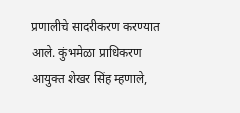प्रणालीचे सादरीकरण करण्यात आले. कुंभमेळा प्राधिकरण आयुक्त शेखर सिंह म्हणाले,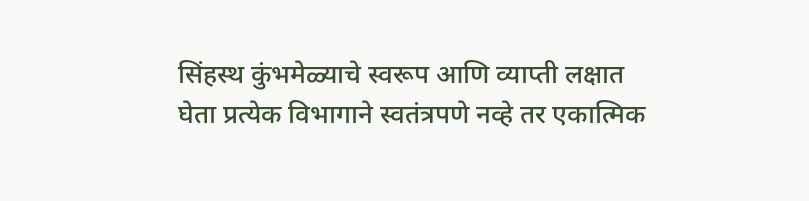सिंहस्थ कुंभमेळ्याचे स्वरूप आणि व्याप्ती लक्षात घेता प्रत्येक विभागाने स्वतंत्रपणे नव्हे तर एकात्मिक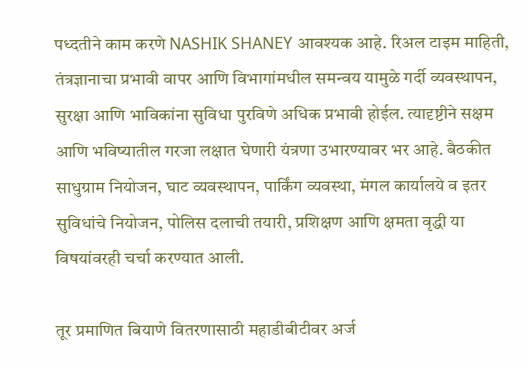पध्दतीने काम करणे NASHIK SHANEY आवश्यक आहे. रिअल टाइम माहिती, तंत्रज्ञानाचा प्रभावी वापर आणि विभागांमधील समन्वय यामुळे गर्दी व्यवस्थापन, सुरक्षा आणि भाविकांना सुविधा पुरविणे अधिक प्रभावी होईल. त्यादृष्टीने सक्षम आणि भविष्यातील गरजा लक्षात घेणारी यंत्रणा उभारण्यावर भर आहे. बैठकीत साधुग्राम नियोजन, घाट व्यवस्थापन, पार्किंग व्यवस्था, मंगल कार्यालये व इतर सुविधांचे नियोजन, पोलिस दलाची तयारी, प्रशिक्षण आणि क्षमता वृद्धी या विषयांवरही चर्चा करण्यात आली.

तूर प्रमाणित बियाणे वितरणासाठी महाडीबीटीवर अर्ज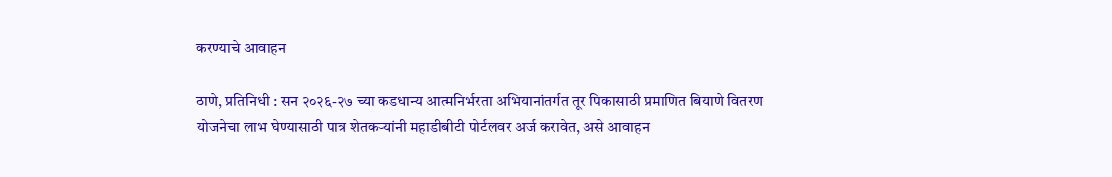करण्याचे आवाहन

ठाणे, प्रतिनिधी : सन २०२६-२७ च्या कडधान्य आत्मनिर्भरता अभियानांतर्गत तूर पिकासाठी प्रमाणित बियाणे वितरण योजनेचा लाभ घेण्यासाठी पात्र शेतकऱ्यांनी महाडीबीटी पोर्टलवर अर्ज करावेत, असे आवाहन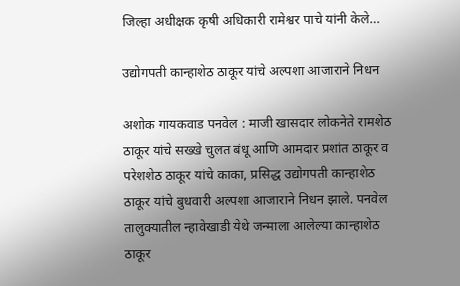जिल्हा अधीक्षक कृषी अधिकारी रामेश्वर पाचे यांनी केले…

उद्योगपती कान्हाशेठ ठाकूर यांचे अल्पशा आजाराने निधन

अशोक गायकवाड पनवेल : माजी खासदार लोकनेते रामशेठ ठाकूर यांचे सख्खे चुलत बंधू आणि आमदार प्रशांत ठाकूर व परेशशेठ ठाकूर यांचे काका, प्रसिद्ध उद्योगपती कान्हाशेठ ठाकूर यांचे बुधवारी अल्पशा आजाराने निधन झाले. पनवेल तालुक्यातील न्हावेखाडी येथे जन्माला आलेल्या कान्हाशेठ ठाकूर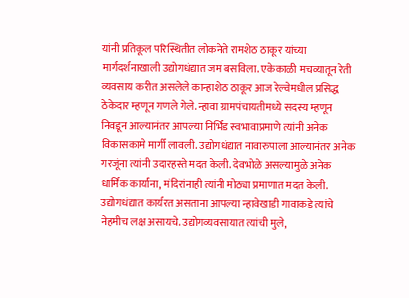यांनी प्रतिकूल परिस्थितीत लोकनेते रामशेठ ठाकूर यांच्या मार्गदर्शनाखाली उद्योगधंद्यात जम बसविला. एकेकाळी मचव्यातून रेती व्यवसाय करीत असलेले कान्हाशेठ ठाकूर आज रेल्वेमधील प्रसिद्ध ठेकेदार म्हणून गणले गेले. न्हावा ग्रामपंचायतीमध्ये सदस्य म्हणून निवडून आल्यानंतर आपल्या निर्भिड स्वभावाप्रमाणे त्यांनी अनेक विकासकामे मार्गी लावली. उद्योगधंद्यात नावारुपाला आल्यानंतर अनेक गरजूंना त्यांनी उदारहस्ते मदत केली. देवभोळे असल्यामुळे अनेक धार्मिक कार्यांना, मंदिरांनाही त्यांनी मोठ्या प्रमाणात मदत केली. उद्योगधंद्यात कार्यरत असताना आपल्या न्हावेखाडी गावाकडे त्यांचे नेहमीच लक्ष असायचे. उद्योगव्यवसायात त्यांची मुले,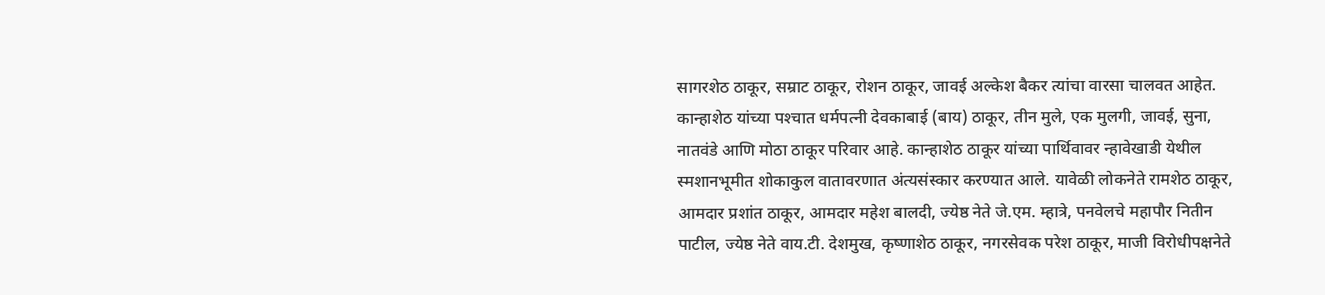सागरशेठ ठाकूर, सम्राट ठाकूर, रोशन ठाकूर, जावई अल्केश बैकर त्यांचा वारसा चालवत आहेत. कान्हाशेठ यांच्या पश्‍चात धर्मपत्नी देवकाबाई (बाय) ठाकूर, तीन मुले, एक मुलगी, जावई, सुना, नातवंडे आणि मोठा ठाकूर परिवार आहे. कान्हाशेठ ठाकूर यांच्या पार्थिवावर न्हावेखाडी येथील स्मशानभूमीत शोकाकुल वातावरणात अंत्यसंस्कार करण्यात आले. यावेळी लोकनेते रामशेठ ठाकूर, आमदार प्रशांत ठाकूर, आमदार महेश बालदी, ज्येष्ठ नेते जे.एम. म्हात्रे, पनवेलचे महापौर नितीन पाटील, ज्येष्ठ नेते वाय.टी. देशमुख, कृष्णाशेठ ठाकूर, नगरसेवक परेश ठाकूर, माजी विरोधीपक्षनेते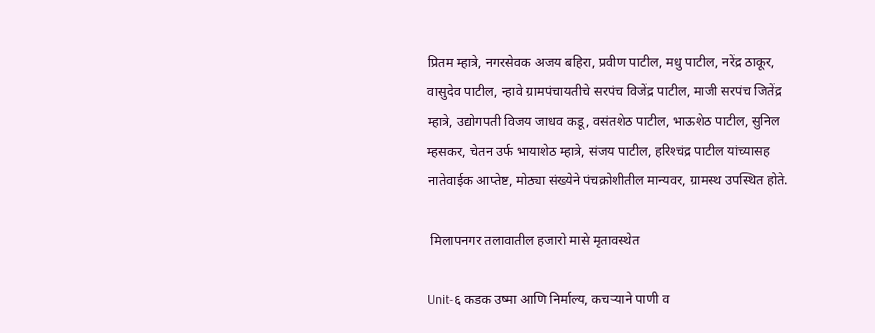प्रितम म्हात्रे, नगरसेवक अजय बहिरा, प्रवीण पाटील, मधु पाटील, नरेंद्र ठाकूर, वासुदेव पाटील, न्हावे ग्रामपंचायतीचे सरपंच विजेंद्र पाटील, माजी सरपंच जितेंद्र म्हात्रे, उद्योगपती विजय जाधव कडू, वसंतशेठ पाटील, भाऊशेठ पाटील, सुनिल म्हसकर, चेतन उर्फ भायाशेठ म्हात्रे, संजय पाटील, हरिश्‍चंद्र पाटील यांच्यासह नातेवाईक आप्तेष्ट, मोठ्या संख्येने पंचक्रोशीतील मान्यवर, ग्रामस्थ उपस्थित होते.

 मिलापनगर तलावातील हजारो मासे मृतावस्थेत

Unit-६ कडक उष्मा आणि निर्माल्य, कचऱ्याने पाणी व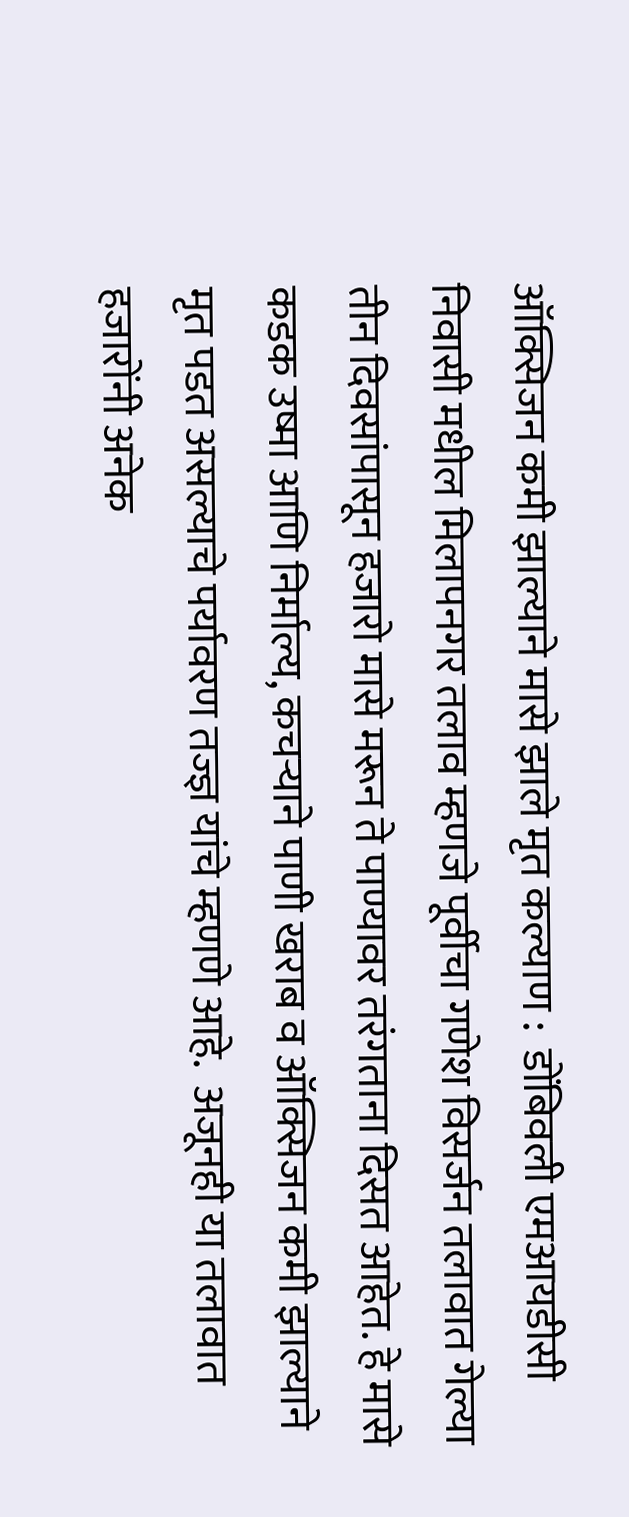ऑक्सिजन कमी झाल्याने मासे झाले मृत कल्याण :  डोंबिवली एमआयडीसी निवासी मधील मिलापनगर तलाव म्हणजे पूर्वीचा गणेश विसर्जन तलावात गेल्या तीन दिवसांपासून हजारो मासे मरून ते पाण्यावर तरंगताना दिसत आहेत. हे मासे कडक उष्मा आणि निर्माल्य, कचऱ्याने पाणी खराब व ऑक्सिजन कमी झाल्याने मृत पडत असल्याचे पर्यावरण तज्ज्ञ यांचे म्हणणे आहे.  अजूनही या तलावात हजारोंनी अनेक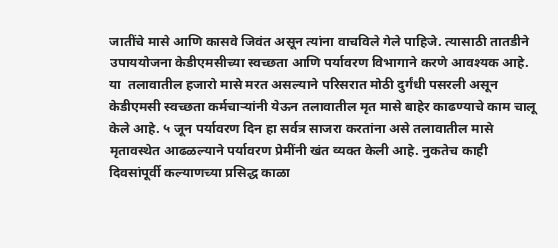जातींचे मासे आणि कासवे जिवंत असून त्यांना वाचविले गेले पाहिजे. त्यासाठी तातडीने उपाययोजना केडीएमसीच्या स्वच्छता आणि पर्यावरण विभागाने करणे आवश्यक आहे. या  तलावातील हजारो मासे मरत असल्याने परिसरात मोठी दुर्गंधी पसरली असून केडीएमसी स्वच्छता कर्मचाऱ्यांनी येऊन तलावातील मृत मासे बाहेर काढण्याचे काम चालू केले आहे. ५ जून पर्यावरण दिन हा सर्वत्र साजरा करतांना असे तलावातील मासे मृतावस्थेत आढळल्याने पर्यावरण प्रेमींनी खंत व्यक्त केली आहे. नुकतेच काही दिवसांपूर्वी कल्याणच्या प्रसिद्ध काळा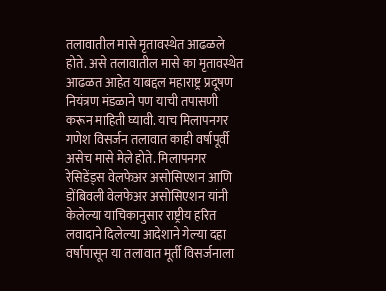तलावातील मासे मृतावस्थेत आढळले होते. असे तलावातील मासे का मृतावस्थेत आढळत आहेत याबद्दल महाराष्ट्र प्रदूषण नियंत्रण मंडळाने पण याची तपासणी करून माहिती घ्यावी. याच मिलापनगर गणेश विसर्जन तलावात काही वर्षापूर्वी असेच मासे मेले होते. मिलापनगर रेसिडेंड्स वेलफेअर असोसिएशन आणि डोंबिवली वेलफेअर असोसिएशन यांनी केलेल्या याचिकानुसार राष्ट्रीय हरित लवादाने दिलेल्या आदेशाने गेल्या दहा वर्षापासून या तलावात मूर्ती विसर्जनाला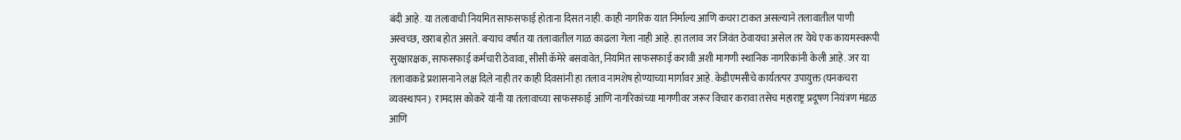बंदी आहे. या तलावाची नियमित साफसफाई होताना दिसत नाही. काही नागरिक यात निर्माल्य आणि कचरा टाकत असल्याने तलावातील पाणी अस्वच्छ, खराब होत असते. बऱ्याच वर्षात या तलावातील गाळ काढला गेला नाही आहे. हा तलाव जर जिवंत ठेवायचा असेल तर येथे एक कायमस्वरूपी सुरक्षारक्षक, साफसफाई कर्मचारी ठेवावा, सीसी कॅमेरे बसवावेत, नियमित साफसफाई करावी अशी मागणी स्थानिक नागरिकांनी केली आहे. जर या तलावाकडे प्रशासनाने लक्ष दिले नाही तर काही दिवसांनी हा तलाव नामशेष होण्याच्या मार्गावर आहे. केडीएमसीचे कार्यतत्पर उपायुक्त (घनकचरा व्यवस्थापन)  रामदास कोकरे यांनी या तलावाच्या साफसफाई आणि नागरिकांच्या मागणीवर जरूर विचार करावा तसेच महाराष्ट्र प्रदूषण नियंत्रण मंडळ आणि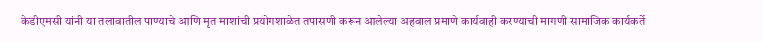केडीएमसी यांनी या तलावातील पाण्याचे आणि मृत माशांची प्रयोगशाळेत तपासणी करून आलेल्या अहवाल प्रमाणे कार्यवाही करण्याची मागणी सामाजिक कार्यकर्ते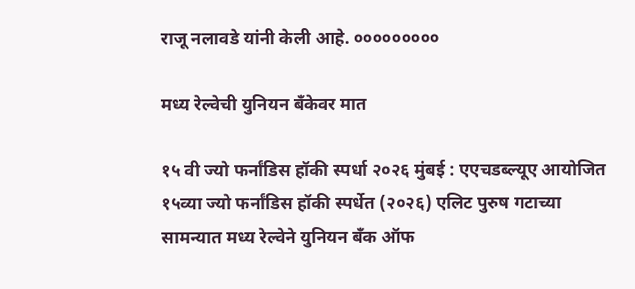राजू नलावडे यांनी केली आहे. ०००००००००

मध्य रेल्वेची युनियन बँकेवर मात

१५ वी ज्यो फर्नांडिस हॉकी स्पर्धा २०२६ मुंबई : एएचडब्ल्यूए आयोजित १५व्या ज्यो फर्नांडिस हॉकी स्पर्धेत (२०२६) एलिट पुरुष गटाच्या सामन्यात मध्य रेल्वेने युनियन बँक ऑफ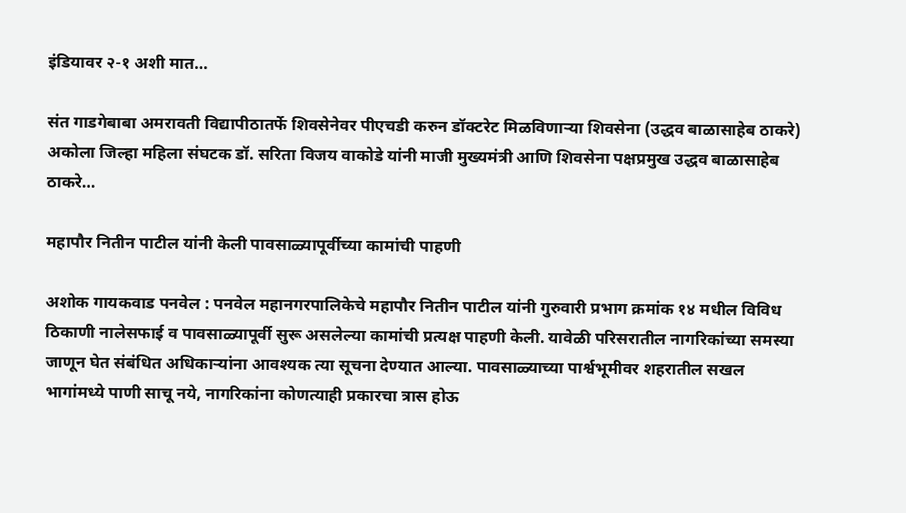इंडियावर २-१ अशी मात…

संत गाडगेबाबा अमरावती विद्यापीठातर्फे शिवसेनेवर पीएचडी करुन डॉक्टरेट मिळविणाऱ्या शिवसेना (उद्धव बाळासाहेब ठाकरे) अकोला जिल्हा महिला संघटक डॉ. सरिता विजय वाकोडे यांनी माजी मुख्यमंत्री आणि शिवसेना पक्षप्रमुख उद्धव बाळासाहेब ठाकरे…

महापौर नितीन पाटील यांनी केली पावसाळ्यापूर्वीच्या कामांची पाहणी

अशोक गायकवाड पनवेल : पनवेल महानगरपालिकेचे महापौर नितीन पाटील यांनी गुरुवारी प्रभाग क्रमांक १४ मधील विविध ठिकाणी नालेसफाई व पावसाळ्यापूर्वी सुरू असलेल्या कामांची प्रत्यक्ष पाहणी केली. यावेळी परिसरातील नागरिकांच्या समस्या जाणून घेत संबंधित अधिकाऱ्यांना आवश्यक त्या सूचना देण्यात आल्या. पावसाळ्याच्या पार्श्वभूमीवर शहरातील सखल भागांमध्ये पाणी साचू नये, नागरिकांना कोणत्याही प्रकारचा त्रास होऊ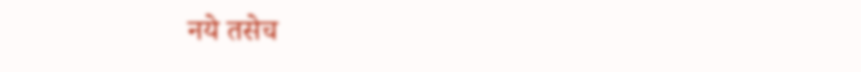नये तसेच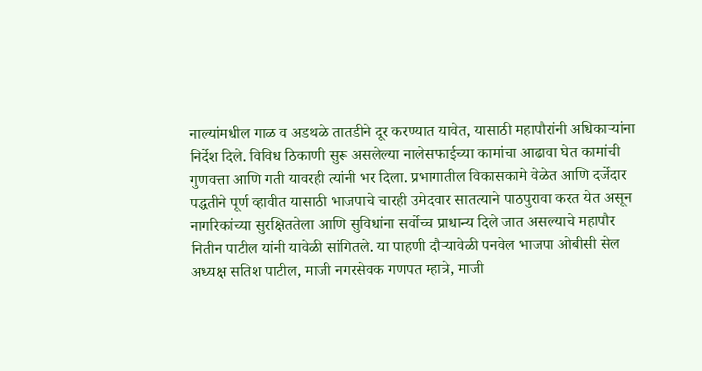नाल्यांमधील गाळ व अडथळे तातडीने दूर करण्यात यावेत, यासाठी महापौरांनी अधिकाऱ्यांना निर्देश दिले. विविध ठिकाणी सुरू असलेल्या नालेसफाईच्या कामांचा आढावा घेत कामांची गुणवत्ता आणि गती यावरही त्यांनी भर दिला. प्रभागातील विकासकामे वेळेत आणि दर्जेदार पद्धतीने पूर्ण व्हावीत यासाठी भाजपाचे चारही उमेदवार सातत्याने पाठपुरावा करत येत असून नागरिकांच्या सुरक्षिततेला आणि सुविधांना सर्वोच्च प्राधान्य दिले जात असल्याचे महापौर नितीन पाटील यांनी यावेळी सांगितले. या पाहणी दौऱ्यावेळी पनवेल भाजपा ओबीसी सेल अध्यक्ष सतिश पाटील, माजी नगरसेवक गणपत म्हात्रे, माजी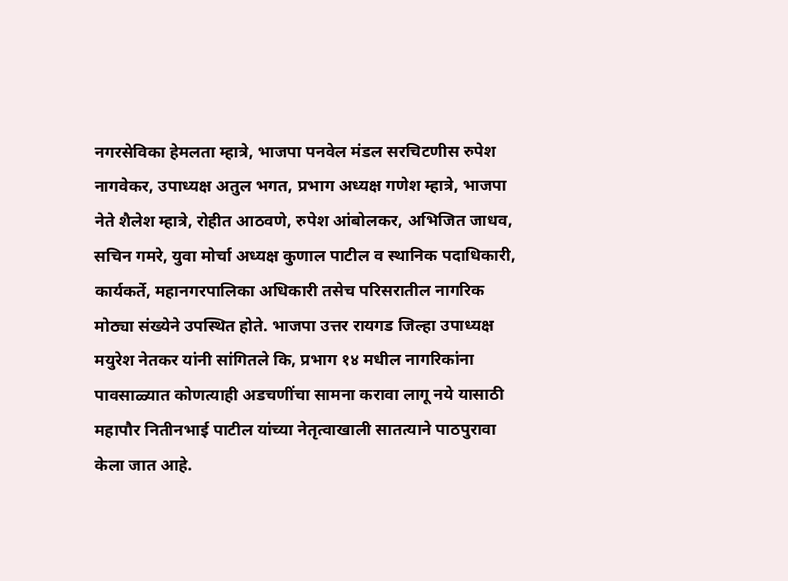नगरसेविका हेमलता म्हात्रे, भाजपा पनवेल मंडल सरचिटणीस रुपेश नागवेकर, उपाध्यक्ष अतुल भगत, प्रभाग अध्यक्ष गणेश म्हात्रे, भाजपा नेते शैलेश म्हात्रे, रोहीत आठवणे, रुपेश आंबोलकर, अभिजित जाधव, सचिन गमरे, युवा मोर्चा अध्यक्ष कुणाल पाटील व स्थानिक पदाधिकारी, कार्यकर्ते, महानगरपालिका अधिकारी तसेच परिसरातील नागरिक मोठ्या संख्येने उपस्थित होते. भाजपा उत्तर रायगड जिल्हा उपाध्यक्ष मयुरेश नेतकर यांनी सांगितले कि, प्रभाग १४ मधील नागरिकांना पावसाळ्यात कोणत्याही अडचणींचा सामना करावा लागू नये यासाठी महापौर नितीनभाई पाटील यांच्या नेतृत्वाखाली सातत्याने पाठपुरावा केला जात आहे.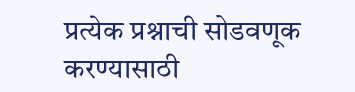प्रत्येक प्रश्नाची सोडवणूक करण्यासाठी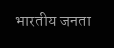भारतीय जनता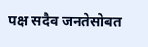पक्ष सदैव जनतेसोबत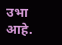उभा आहे.